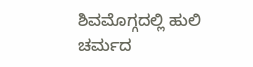ಶಿವಮೊಗ್ಗದಲ್ಲಿ ಹುಲಿ ಚರ್ಮದ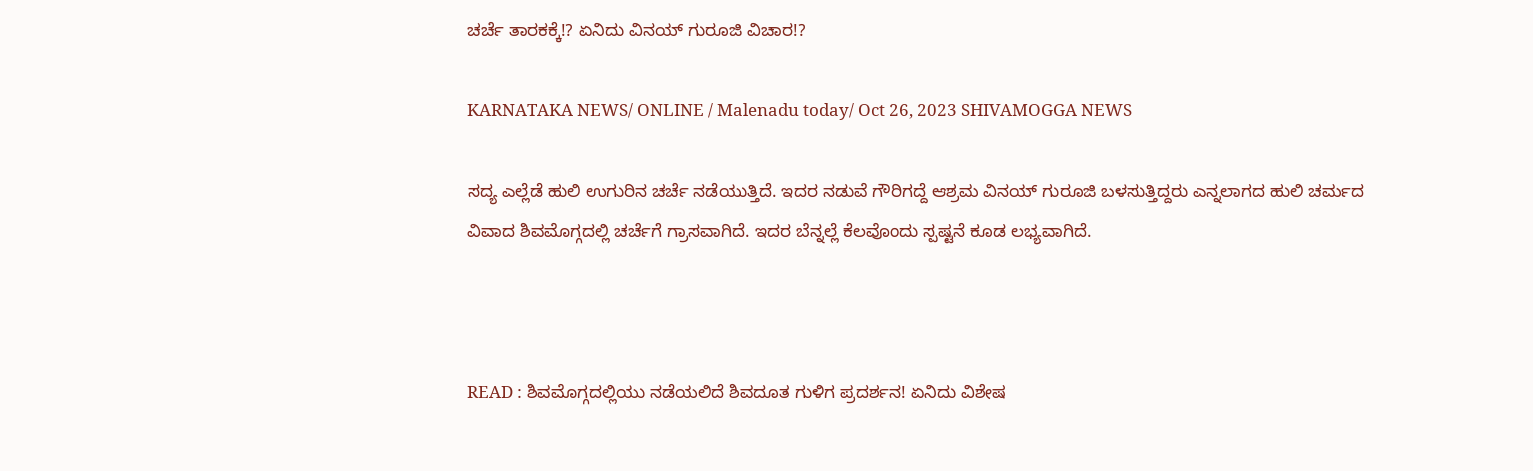ಚರ್ಚೆ ತಾರಕಕ್ಕೆ!? ಏನಿದು ವಿನಯ್ ಗುರೂಜಿ ವಿಚಾರ!?

KARNATAKA NEWS/ ONLINE / Malenadu today/ Oct 26, 2023 SHIVAMOGGA NEWS

ಸದ್ಯ ಎಲ್ಲೆಡೆ ಹುಲಿ ಉಗುರಿನ ಚರ್ಚೆ ನಡೆಯುತ್ತಿದೆ. ಇದರ ನಡುವೆ ಗೌರಿಗದ್ದೆ ಆಶ್ರಮ ವಿನಯ್ ಗುರೂಜಿ ಬಳಸುತ್ತಿದ್ದರು ಎನ್ನಲಾಗದ ಹುಲಿ ಚರ್ಮದ ವಿವಾದ ಶಿವಮೊಗ್ಗದಲ್ಲಿ ಚರ್ಚೆಗೆ ಗ್ರಾಸವಾಗಿದೆ. ಇದರ ಬೆನ್ನಲ್ಲೆ ಕೆಲವೊಂದು ಸ್ಪಷ್ಟನೆ ಕೂಡ ಲಭ್ಯವಾಗಿದೆ.



READ : ಶಿವಮೊಗ್ಗದಲ್ಲಿಯು ನಡೆಯಲಿದೆ ಶಿವದೂತ ಗುಳಿಗ ಪ್ರದರ್ಶನ! ಏನಿದು ವಿಶೇಷ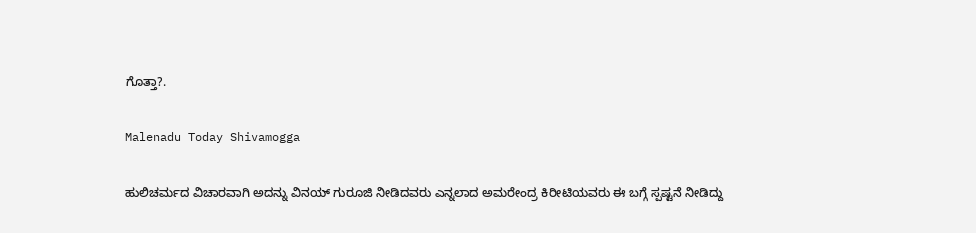ಗೊತ್ತಾ?.

Malenadu Today Shivamogga

ಹುಲಿಚರ್ಮದ ವಿಚಾರವಾಗಿ ಅದನ್ನು ವಿನಯ್ ಗುರೂಜಿ ನೀಡಿದವರು ಎನ್ನಲಾದ ಅಮರೇಂದ್ರ ಕಿರೀಟಿಯವರು ಈ ಬಗ್ಗೆ ಸ್ಪಷ್ಟನೆ ನೀಡಿದ್ದು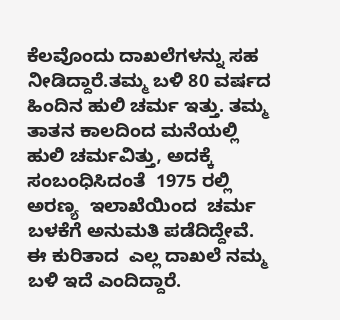ಕೆಲವೊಂದು ದಾಖಲೆಗಳನ್ನು ಸಹ ನೀಡಿದ್ದಾರೆ.ತಮ್ಮ ಬಳಿ 80 ವರ್ಷದ ಹಿಂದಿನ ಹುಲಿ ಚರ್ಮ ಇತ್ತು. ತಮ್ಮ  ತಾತನ ಕಾಲದಿಂದ ಮನೆಯಲ್ಲಿ  ಹುಲಿ ಚರ್ಮವಿತ್ತು, ಅದಕ್ಕೆ ಸಂಬಂಧಿಸಿದಂತೆ  1975 ರಲ್ಲಿ ಅರಣ್ಯ  ಇಲಾಖೆಯಿಂದ  ಚರ್ಮ ಬಳಕೆಗೆ ಅನುಮತಿ ಪಡೆದಿದ್ದೇವೆ. ಈ ಕುರಿತಾದ  ಎಲ್ಲ ದಾಖಲೆ ನಮ್ಮ ಬಳಿ ಇದೆ ಎಂದಿದ್ದಾರೆ.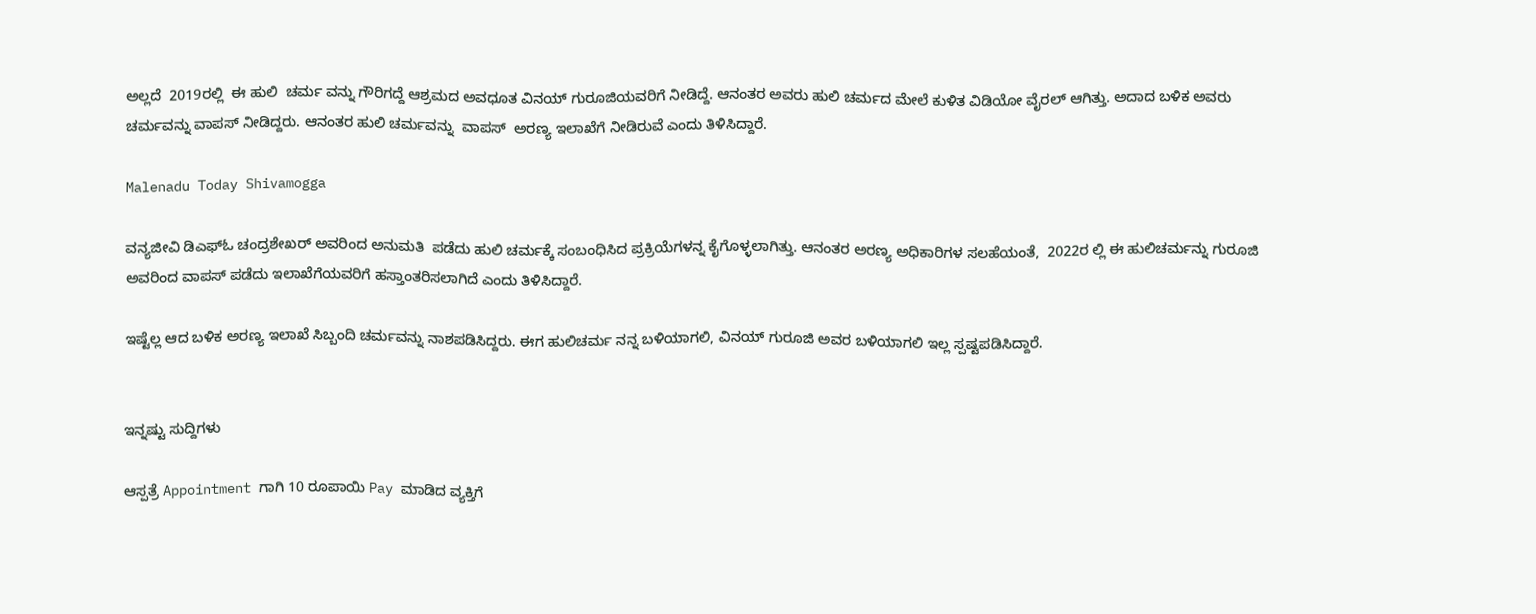ಅಲ್ಲದೆ  2019ರಲ್ಲಿ  ಈ ಹುಲಿ  ಚರ್ಮ ವನ್ನು ಗೌರಿಗದ್ದೆ ಆಶ್ರಮದ ಅವಧೂತ ವಿನಯ್ ಗುರೂಜಿಯವರಿಗೆ ನೀಡಿದ್ದೆ. ಆನಂತರ ಅವರು ಹುಲಿ ಚರ್ಮದ ಮೇಲೆ ಕುಳಿತ ವಿಡಿಯೋ ವೈರಲ್ ಆಗಿತ್ತು. ಅದಾದ ಬಳಿಕ ಅವರು ಚರ್ಮವನ್ನು ವಾಪಸ್ ನೀಡಿದ್ದರು. ಆನಂತರ ಹುಲಿ ಚರ್ಮವನ್ನು  ವಾಪಸ್  ಅರಣ್ಯ ಇಲಾಖೆಗೆ ನೀಡಿರುವೆ ಎಂದು ತಿಳಿಸಿದ್ದಾರೆ.

Malenadu Today Shivamogga

ವನ್ಯಜೀವಿ ಡಿಎಫ್‌ಓ ಚಂದ್ರಶೇಖರ್‌ ಅವರಿಂದ ಅನುಮತಿ  ಪಡೆದು ಹುಲಿ ಚರ್ಮಕ್ಕೆ ಸಂಬಂಧಿಸಿದ ಪ್ರಕ್ರಿಯೆಗಳನ್ನ ಕೈಗೊಳ್ಳಲಾಗಿತ್ತು. ಆನಂತರ ಅರಣ್ಯ ಅಧಿಕಾರಿಗಳ ಸಲಹೆಯಂತೆ,  2022ರ ಲ್ಲಿ ಈ ಹುಲಿಚರ್ಮನ್ನು ಗುರೂಜಿ ಅವರಿಂದ ವಾಪಸ್ ಪಡೆದು ಇಲಾಖೆಗೆಯವರಿಗೆ ಹಸ್ತಾಂತರಿಸಲಾಗಿದೆ ಎಂದು ತಿಳಿಸಿದ್ದಾರೆ.

ಇಷ್ಟೆಲ್ಲ ಆದ ಬಳಿಕ ಅರಣ್ಯ ಇಲಾಖೆ ಸಿಬ್ಬಂದಿ ಚರ್ಮವನ್ನು ನಾಶಪಡಿಸಿದ್ದರು. ಈಗ ಹುಲಿಚರ್ಮ ನನ್ನ ಬಳಿಯಾಗಲಿ, ವಿನಯ್ ಗುರೂಜಿ ಅವರ ಬಳಿಯಾಗಲಿ ಇಲ್ಲ ಸ್ಪಷ್ಟಪಡಿಸಿದ್ದಾರೆ.


ಇನ್ನಷ್ಟು ಸುದ್ದಿಗಳು

ಆಸ್ಪತ್ರೆ Appointment ಗಾಗಿ 10 ರೂಪಾಯಿ Pay ಮಾಡಿದ ವ್ಯಕ್ತಿಗೆ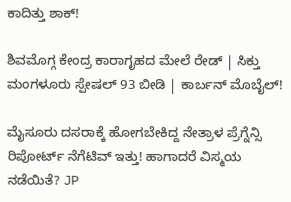ಕಾದಿತ್ತು ಶಾಕ್!

ಶಿವಮೊಗ್ಗ ಕೇಂದ್ರ ಕಾರಾಗೃಹದ ಮೇಲೆ ರೇಡ್ | ಸಿಕ್ತು ಮಂಗಳೂರು ಸ್ಪೇಷಲ್ 93 ಬೀಡಿ | ಕಾರ್ಬನ್ ಮೊಬೈಲ್!

ಮೈಸೂರು ದಸರಾಕ್ಕೆ ಹೋಗಬೇಕಿದ್ದ ನೇತ್ರಾಳ ಪ್ರೆಗ್ನೆನ್ಸಿ ರಿಪೋರ್ಟ್ ನೆಗೆಟಿವ್ ಇತ್ತು! ಹಾಗಾದರೆ ವಿಸ್ಮಯ ನಡೆಯಿತೆ? JP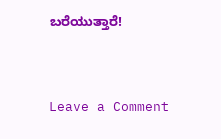ಬರೆಯುತ್ತಾರೆ!




Leave a Comment